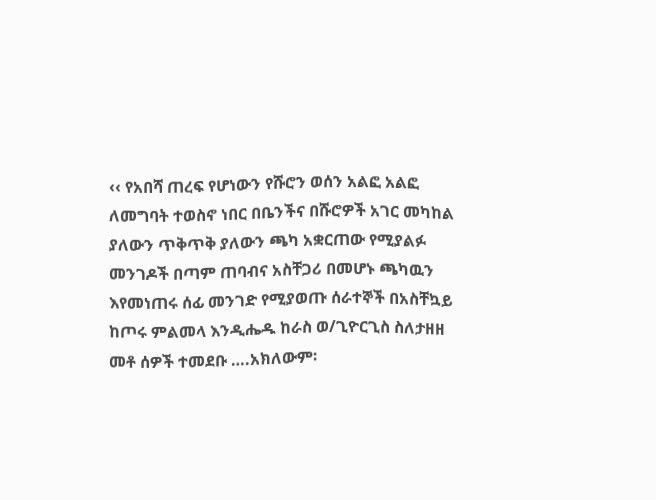‹‹ የአበሻ ጠረፍ የሆነውን የሹሮን ወሰን አልፎ አልፎ ለመግባት ተወስኖ ነበር በቤንችና በሹሮዎች አገር መካከል ያለውን ጥቅጥቅ ያለውን ጫካ አቋርጠው የሚያልፉ መንገዶች በጣም ጠባብና አስቸጋሪ በመሆኑ ጫካዉን እየመነጠሩ ሰፊ መንገድ የሚያወጡ ሰራተኞች በአስቸኳይ ከጦሩ ምልመላ እንዲሔዱ ከራስ ወ/ጊዮርጊስ ስለታዘዘ መቶ ሰዎች ተመደቡ ….አክለውም፡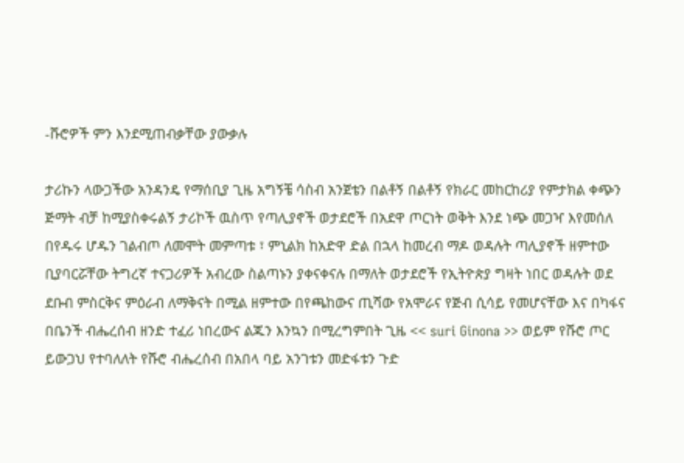-ሹሮዎች ምን እንደሚጠብቃቸው ያውቃሉ

ታሪኩን ላውጋችው አንዳንዴ የማሰቢያ ጊዜ አግኝቼ ሳስብ አንጀቴን በልቶኝ በልቶኝ የክራር መከርከሪያ የምታክል ቀጭን ጅማት ብቻ ከሚያስቀሩልኝ ታሪኮች ዉስጥ የጣሊያኖች ወታደሮች በአደዋ ጦርነት ወቅት እንደ ነጭ መጋዣ እየመሰለ በየዱሩ ሆዱን ገልብጦ ለመሞት መምጣቱ ፣ ምኒልክ ከአድዋ ድል በኋላ ከመረብ ማዶ ወዳሉት ጣሊያኖች ዘምተው ቢያባርሯቸው ትግረኛ ተናጋሪዎች አብረው ስልጣኑን ያቀናቀናሉ በማለት ወታደሮች የኢትዮጵያ ግዛት ነበር ወዳሉት ወደ ደቡብ ምስርቅና ምዕራብ ለማቅናት በሚል ዘምተው በየጫከውና ጢሻው የአሞራና የጅብ ሲሳይ የመሆናቸው እና በካፋና በቤንች ብሔረሰብ ዘንድ ተፈሪ ነበረውና ልጁን እንኳን በሚረግምበት ጊዜ << suri Ginona >> ወይም የሹሮ ጦር ይውጋህ የተባለለት የሹሮ ብሔረሰብ በአበላ ባይ አንገቱን መድፋቱን ጉድ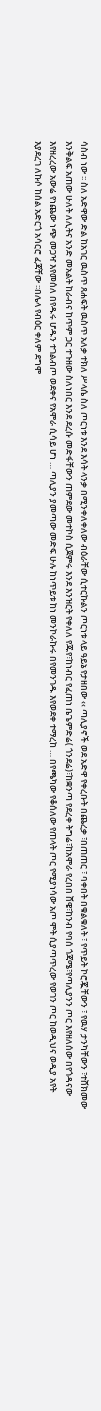ሳስብ ነው ፡፡ ስለ አድዋው ድል ከአገር ዉስጥ ጸሐፍት ዉስጥ አለቃ ተክለ ሥላሴ ስለ ጦርነቱ እንደ እሳት ላንቃ በሚንቀለቀለው ብዕራቸው ሲተርኩልን ጦርነቱ ላይ ዓይኔ የታዘበው ‹‹ ጣሊያኖች ወደ አድዋ የቀረቡት በጨረቃ ፣በጠጠር ፣ ባቀበት በቁልቁለት ፣ የጥይት ኮሮጇቸውን ፣ የዉሃ ታንካቸውን ፣ተሸክመው እንቅልፍ አጠው ሁለት ለሊትና አንድ መአልት ከራብና ከጥም ጋር ተጉዘው ስለነበር እንደ ደረሱ መድፋቸውን ጠምደው መተኮስ ሲጀምሩ እንደ እንዝርት የቀለለ የጁየ፣ከነብር የፈጠነ ቤጌምድሬ( ጎንደሬ)፣ከቋንጣ የደረቀ ትግሬ፣ከአሞራ የረበበ ሸዌ፣ከንብ የባሰ ጎጃሜ፣የጣሊያንን ጦር እየዘለሰው በየጎዳናው እየዘረረው አውሬ የነጨው ነጭ መጋዣ እየመሰለ በየዱሩ ሆዱን ተገልብጦ ወደቀና የአሞራ ሲሳይ ሆነ … ጣሊያን ያመጣው መድፍ ሁሉ ከነጥይቱ ከነ መንኮራኩሩ በየመንገዱ እየወደቀ ተማረከ … በየጫካው የቆሰለው የጠላት ጦር የሚያነሳው አጦ ሞት ሲያጣጥረው የወገን ጦር ከወዲህና ወዲያ አየት እያደረገ ለኩሶ ከሰል አድርጎ አሳርሮ ፈጃቸው ፡፡በሌላ የብዕር ቀለም ደግሞ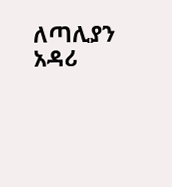ለጣሊያን አዳሪ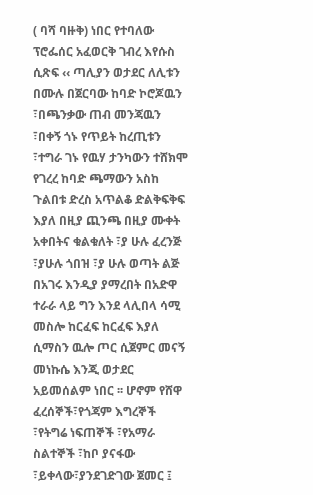( ባሻ ባዙቅ) ነበር የተባለው ፕሮፌሰር አፈወርቅ ገብረ እየሱስ ሲጽፍ ‹‹ ጣሊያን ወታደር ለሊቱን በሙሉ በጀርባው ከባድ ኮሮጆዉን ፣በጫንቃው ጠብ መንጃዉን ፣በቀኝ ጎኑ የጥይት ከረጢቱን ፣ተግራ ገኑ የዉሃ ታንካውን ተሸክሞ የገረረ ከባድ ጫማውን አስከ ጉልበቱ ድረስ አጥልቆ ድልቅፍቅፍ እያለ በዚያ ጪንጫ በዚያ ሙቀት አቀበትና ቁልቁለት ፣ያ ሁሉ ፈረንጅ ፣ያሁሉ ጎበዝ ፣ያ ሁሉ ወጣት ልጅ በአገሩ እንዲያ ያማረበት በአድዋ ተራራ ላይ ግን እንደ ላሊበላ ሳሚ መስሎ ከርፈፍ ከርፈፍ እያለ ሲማስን ዉሎ ጦር ሲጀምር መናኝ መነኩሴ እንጂ ወታደር አይመሰልም ነበር ፡፡ ሆኖም የሸዋ ፈረሰኞች፣የጎጃም እግረኞች ፣የትግሬ ነፍጠኞች ፣የአማራ ስልተኞች ፣ከቦ ያናፋው ፣ይቀላው፣ያንደገድገው ጀመር ፤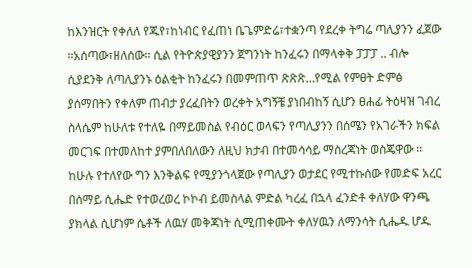ከእንዝርት የቀለለ የጁየ፣ከነብር የፈጠነ ቤጌምድሬ፣ተቋንጣ የደረቀ ትግሬ ጣሊያንን ፈጀው ፡፡አሰጣው፣ዘለሰው፡፡ ሲል የትዮጵያዊያንን ጀግንነት ከንፈሩን በማላቀቅ ፓፓፓ .. ብሎ ሲያደንቅ ለጣሊያንኑ ዕልቂት ከንፈሩን በመምጠጥ ጽጽጽ…የሚል የምፀት ድምፅ ያሰማበትን የቀለም ጠብታ ያረፈበትን ወረቀት አግኝቼ ያነበብከኝ ሲሆን ፀሐፊ ትዕዛዝ ገብረ ስላሴም ከሁለቱ የተለዬ በማይመስል የብዕር ወላፍን የጣሊያንን በሰሜን የአገራችን ክፍል መርገፍ በተመለከተ ያምበለበለውን ለዚህ ክታብ በተመሳሳይ ማስረጃነት ወስጄዋው ፡፡ከሁሉ የተለየው ግን እንቅልፍ የሚያንጎላጀው የጣሊያን ወታደር የሚተኩሰው የመድፍ አረር በሰማይ ሲሔድ የተወረወረ ኮኮብ ይመስላል ምድል ካረፈ በኋላ ፈንድቶ ቀለሃው ዋንጫ ያክላል ሲሆነም ሴቶች ለዉሃ መቅጃነት ሲሚጠቀሙት ቀለሃዉን ለማንሳት ሲሔዱ ሆዱ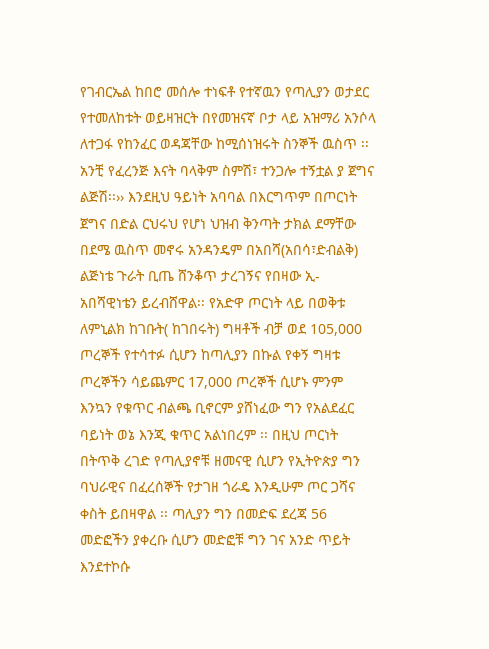የገብርኤል ከበሮ መሰሎ ተነፍቶ የተኛዉን የጣሊያን ወታደር የተመለከቱት ወይዛዝርት በየመዝናኛ ቦታ ላይ አዝማሪ አንሶላ ለተጋፋ የከንፈር ወዳጃቸው ከሚሰነዝሩት ስንኞች ዉስጥ ፡፡ አንቺ የፈረንጅ እናት ባላቅም ስምሽ፣ ተንጋሎ ተኝቷል ያ ጀግና ልጅሽ፡፡›› እንደዚህ ዓይነት አባባል በእርግጥም በጦርነት ጀግና በድል ርህሩህ የሆነ ህዝብ ቅንጣት ታክል ደማቸው በደሜ ዉስጥ መኖሩ አንዳንዴም በአበሻ(አበሳ፣ድብልቅ) ልጅነቴ ጉራት ቢጤ ሸንቆጥ ታረገኝና የበዛው ኢ-አበሻዊነቴን ይረብሸዋል፡፡ የአድዋ ጦርነት ላይ በወቅቱ ለምኒልክ ከገቡት( ከገበሩት) ግዛቶች ብቻ ወደ 105,000 ጦረኞች የተሳተፉ ሲሆን ከጣሊያን በኩል የቀኝ ግዛቱ ጦረኞችን ሳይጨምር 17,000 ጦረኞች ሲሆኑ ምንም እንኳን የቁጥር ብልጫ ቢኖርም ያሸነፈው ግን የአልደፈር ባይነት ወኔ እንጂ ቁጥር አልነበረም ፡፡ በዚህ ጦርነት በትጥቅ ረገድ የጣሊያኖቹ ዘመናዊ ሲሆን የኢትዮጵያ ግን ባህራዊና በፈረሰኞች የታገዘ ጎራዴ እንዲሁም ጦር ጋሻና ቀስት ይበዛዋል ፡፡ ጣሊያን ግን በመድፍ ደረጃ 56 መድፎችን ያቀረቡ ሲሆን መድፎቹ ግን ገና አንድ ጥይት እንደተኮሱ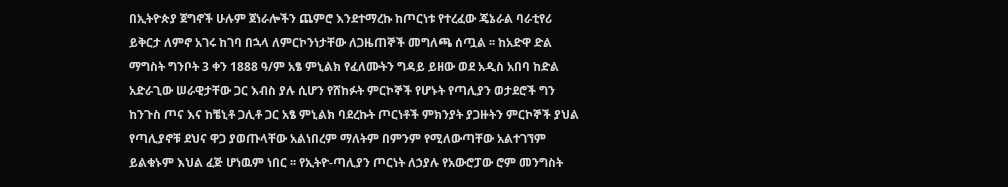በኢትዮጵያ ጀግኖች ሁሉም ጀነራሎችን ጨምሮ እንደተማረኩ ከጦርነቱ የተረፈው ጄኔራል ባራቲየሪ ይቅርታ ለምኖ አገሩ ከገባ በኋላ ለምርኮንነታቸው ለጋዜጠኞች መግለጫ ሰጧል ፡፡ ከአድዋ ድል ማግስት ግንቦት 3 ቀን 1888 ዓ/ም አፄ ምኒልክ የፈለሙትን ግዳይ ይዘው ወደ አዲስ አበባ ከድል አድራጊው ሠራዊታቸው ጋር እብስ ያሉ ሲሆን የሸከፉት ምርኮኞች የሆኑት የጣሊያን ወታደሮች ግን ከንጉስ ጦና እና ከቼኒቶ ጋሊቶ ጋር አፄ ምኒልክ ባደረኩት ጦርነቶች ምክንያት ያጋዙትን ምርኮኞች ያህል የጣሊያኖቹ ደህና ዋጋ ያወጡላቸው አልነበረም ማለትም በምንም የሚለውጣቸው አልተገኘም ይልቁኑም እህል ፈጅ ሆነዉም ነበር ፡፡ የኢትዮ-ጣሊያን ጦርነት ለኃያሉ የአውሮፓው ሮም መንግስት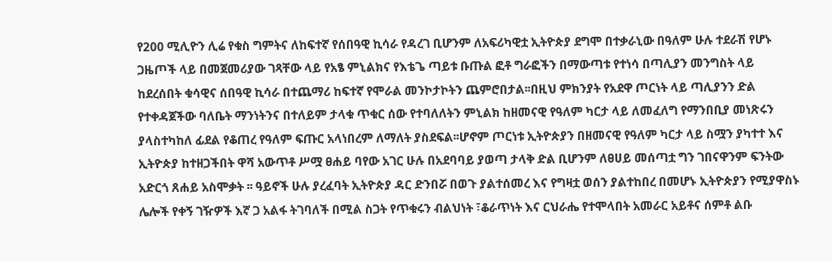የ200 ሚሊዮን ሊሬ የቁስ ግምትና ለከፍተኛ የሰበዓዊ ኪሳራ የዳረገ ቢሆንም ለአፍሪካዊቷ ኢትዮጵያ ደግሞ በተቃራኒው በዓለም ሁሉ ተደራሽ የሆኑ ጋዜጦች ላይ በመጀመሪያው ገጻቸው ላይ የአፄ ምኒልክና የእቴጌ ጣይቱ ቡጡል ፎቶ ግራፎችን በማውጣቱ የተነሳ በጣሊያን መንግስት ላይ ከደረሰበት ቁሳዊና ሰበዓዊ ኪሳራ በተጨማሪ ከፍተኛ የሞራል መንኮታኮትን ጨምሮበታል፡፡በዚህ ምክንያት የአደዋ ጦርነት ላይ ጣሊያንን ድል የተቀዳጀችው ባለቤት ማንነትንና በተለይም ታላቁ ጥቁር ሰው የተባለለትን ምኒልክ ከዘመናዊ የዓለም ካርታ ላይ ለመፈለግ የማንበቢያ መነጽሩን ያላስተካከለ ፊደል የቆጠረ የዓለም ፍጡር አላነበረም ለማለት ያስደፍል፡፡ሆኖም ጦርነቱ ኢትዮጵያን በዘመናዊ የዓለም ካርታ ላይ ስሟን ያካተተ እና ኢትዮጵያ ከተዘጋችበት ዋሻ አውጥቶ ሥሟ ፀሐይ ባየው አገር ሁሉ በአደባባይ ያወጣ ታላቅ ድል ቢሆንም ለፀሀይ መሰጣቷ ግን ገበናዋንም ፍንትው አድርጎ ጸሐይ አስሞቃት ፡፡ ዓይኖች ሁሉ ያረፈባት ኢትዮጵያ ዳር ድንበሯ በወጉ ያልተሰመረ እና የግዛቷ ወሰን ያልተከበረ በመሆኑ ኢትዮጵያን የሚያዋስኑ ሌሎች የቀኝ ገዥዎች እኛ ጋ አልፋ ትገባለች በሚል ስጋት የጥቁሩን ብልህነት ፣ቆራጥነት እና ርህራሔ የተሞላበት አመራር አይቶና ሰምቶ ልቡ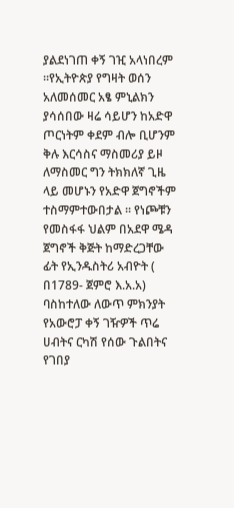ያልደነገጠ ቀኝ ገዢ አላነበረም ፡፡የኢትዮጵያ የግዛት ወሰን አለመሰመር አፄ ምኒልክን ያሳሰበው ዛሬ ሳይሆን ከአድዋ ጦርነትም ቀደም ብሎ ቢሆንም ቅሉ እርሳስና ማስመሪያ ይዞ ለማስመር ግን ትክክለኛ ጊዜ ላይ መሆኑን የአድዋ ጀግኖችም ተስማምተውበታል ፡፡ የነጮቹን የመስፋፋ ህልም በአደዋ ሜዳ ጀግኖች ቅጅት ከማድረጋቸው ፊት የኢንዱስትሪ አብዮት ( በ1789- ጀምሮ እ.አ.አ) ባስከተለው ለውጥ ምክንያት የአውሮፓ ቀኝ ገዥዎች ጥሬ ሀብትና ርካሽ የሰው ጉልበትና የገበያ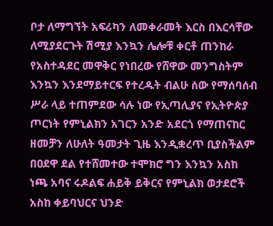ቦታ ለማግኘት አፍሪካን ለመቀራመት እርስ በእርሳቸው ለሚያደርጉት ሽሚያ እንኳን ሌሎቹ ቀርቶ ጠንከራ የአስተዳደር መዋቅር የነበረው የሸዋው መንግስትም እንኳን እንደማይተርፍ የተረዱት ብልሁ ሰው የማሰባሰብ ሥራ ላይ ተጠምደው ሳሉ ነው የኢጣሊያና የኢትዮጵያ ጦርነት የምኒልክን አገርን አንድ አደርጎ የማጠናከር ዘመቻን ለሁለት ዓመታት ጊዜ እንዲቋረጥ ቢያስችልም በዐደዋ ደል የተሸመተው ተሞክሮ ግን እንኳን አስከ ነጫ አባና ሩዶልፍ ሐይቅ ይቅርና የምኒልክ ወታደሮች አስከ ቀይባህርና ህንድ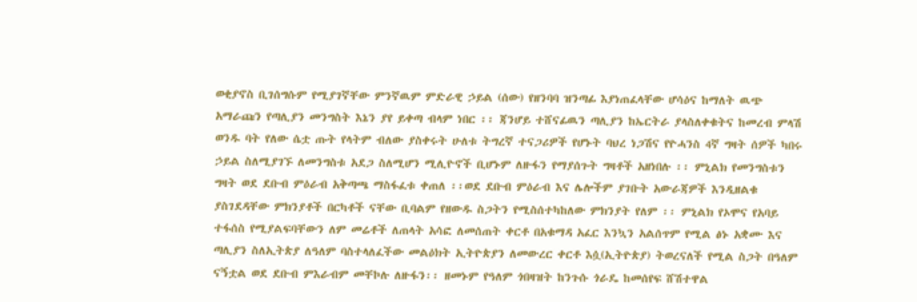ወቂያኖስ ቢገሰግሱም የሚያገኛቸው ምንኛዉም ምድራዊ ኃይል (ሰው) የዘንባባ ዝንጣፊ እያነጠፈላቸው ሆሳዕና ከማለት ዉጭ አማራጩን የጣሊያን መንግስት እኔን ያየ ይቀጣ ብላም ነበር ፡፡ ጃንሆይ ተሸናፊዉን ጣሊያን ከኤርትራ ያላስለቀቁትና ከመረብ ምላሽ ወንዱ ባት የለው ሴቷ ጡት የላትም ብለው ያስቀሩት ሁለቱ ትግረኛ ተናጋሪዎች የሆኑት ባህረ ነጋሽና የዮሓንስ 4ኛ ግዛት ሰዎች ካበሩ ኃይል ስለሚያገኙ ለመንግስቱ አደጋ ስለሚሆን ሚሊዮኖች ቢሆኑም ለዙፋን የማያሰጉት ግዛቶች አዘነበሉ ፡፡ ምኒልክ የመንግስቱን ግዛት ወደ ደቡብ ምዕራብ አቅጣጫ ማስፋፈቱ ቀጠለ ፡፡ወደ ደቡብ ምዕራብ እና ሌሎችም ያገቡት አውራጃዎች እንዲዘልቁ ያስገደዳቸው ምክንያቶች በርካቶች ናቸው ቢባልም የዘውዱ ስጋትን የሚስሰተካከለው ምክንያት የለም ፡፡ ምኒልክ የኦሞና የአባይ ተፋሰስ የሚያልፍባቸውን ለም መሬቶች ለጠላት አሳፎ ለመሰጠት ቀርቶ በአቁማዳ አፈር እንኳን አልሰጥም የሚል ፅኑ አቋሙ እና ጣሊያን ስለኢትጵያ ለዓለም ባስተላለፈችው መልዕክት ኢትዮጵያን ለመውረር ቀርቶ እሷ(ኢትዮጵያ) ትወረናለች የሚል ስጋት በዓለም ናኝቷል ወደ ደቡብ ምእራብም መቸኮሉ ለዙፋን፡፡ ዘመኑም የዓለም ጎበዛዝት ከንጉሱ ጎራዴ ከመሰየፍ ሸሽተዋል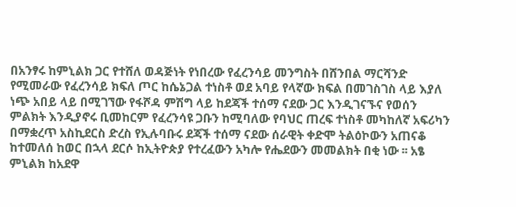በአንፃሩ ከምኒልክ ጋር የተሸለ ወዳጅነት የነበረው የፈረንሳይ መንግስት በሸንበል ማርሻንድ የሚመራው የፈረንሳይ ክፍለ ጦር ከሴኔጋል ተነስቶ ወደ አባይ የላኛው ክፍል በመገስገስ ላይ እያለ ነጭ አበይ ላይ በሚገኘው የፋሾዳ ምሽግ ላይ ከደጃች ተሰማ ናደው ጋር እንዲገናኙና የወሰን ምልክት እንዲያኖሩ ቢመከርም የፈረንሳዩ ጋቡን ከሚባለው የባህር ጠረፍ ተነስቶ መካከለኛ አፍሪካን በማቋረጥ አስኪደርስ ድረስ የኢሉባቡሩ ደጃች ተሰማ ናደው ሰራዊት ቀድሞ ትልዕኮውን አጠናቆ ከተመለሰ ከወር በኋላ ደርሶ ከኢትዮጵያ የተረፈውን አካሎ የሔደውን መመልክት በቂ ነው ፡፡ አፄ ምኒልክ ከአደዋ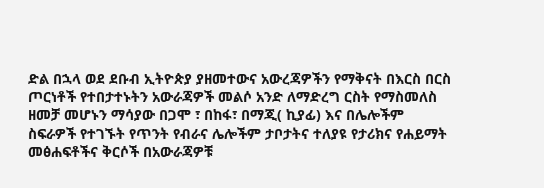ድል በኋላ ወደ ደቡብ ኢትዮጵያ ያዘመተውና አውረጃዎችን የማቅናት በእርስ በርስ ጦርነቶች የተበታተኑትን አውራጃዎች መልሶ አንድ ለማድረግ ርስት የማስመለስ ዘመቻ መሆኑን ማሳያው በጋሞ ፣ በከፋ፣ በማጂ( ኪያፊ) እና በሌሎችም ስፍራዎች የተገኙት የጥንት የብራና ሌሎችም ታቦታትና ተለያዩ የታሪክና የሐይማት መፅሐፍቶችና ቅርሶች በአውራጃዎቹ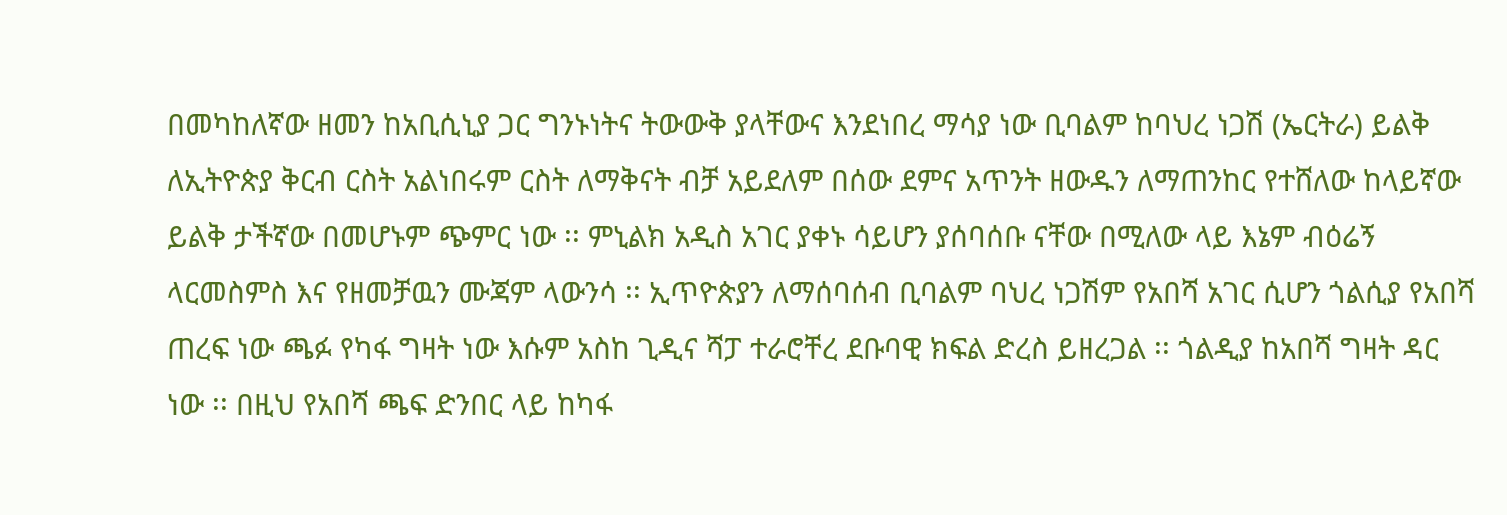በመካከለኛው ዘመን ከአቢሲኒያ ጋር ግንኑነትና ትውውቅ ያላቸውና እንደነበረ ማሳያ ነው ቢባልም ከባህረ ነጋሽ (ኤርትራ) ይልቅ ለኢትዮጵያ ቅርብ ርስት አልነበሩም ርስት ለማቅናት ብቻ አይደለም በሰው ደምና አጥንት ዘውዱን ለማጠንከር የተሸለው ከላይኛው ይልቅ ታችኛው በመሆኑም ጭምር ነው ፡፡ ምኒልክ አዲስ አገር ያቀኑ ሳይሆን ያሰባሰቡ ናቸው በሚለው ላይ እኔም ብዕሬኝ ላርመስምስ እና የዘመቻዉን ሙጃም ላውንሳ ፡፡ ኢጥዮጵያን ለማሰባሰብ ቢባልም ባህረ ነጋሽም የአበሻ አገር ሲሆን ጎልሲያ የአበሻ ጠረፍ ነው ጫፉ የካፋ ግዛት ነው እሱም አስከ ጊዲና ሻፓ ተራሮቸረ ደቡባዊ ክፍል ድረስ ይዘረጋል ፡፡ ጎልዲያ ከአበሻ ግዛት ዳር ነው ፡፡ በዚህ የአበሻ ጫፍ ድንበር ላይ ከካፋ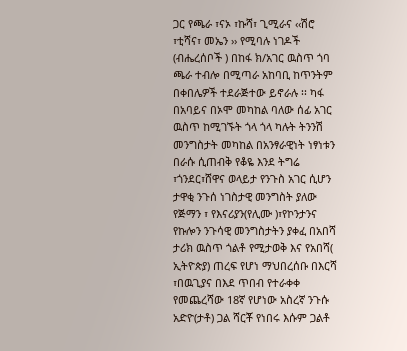ጋር የጫራ ፣ናኦ ፣ኩሻ፣ ጊሚራና ‹‹ሽሮ ፣ቲሻና፣ መኤን ›› የሚባሉ ነገዶች (ብሔረሰቦች ) በከፋ ክ/አገር ዉስጥ ጎባ ጫራ ተብሎ በሚጣራ አከባቢ ከጥንትም በቀበሌዎች ተደራጅተው ይኖራሉ ፡፡ ካፋ በአባይና በኦሞ መካከል ባለው ሰፊ አገር ዉስጥ ከሚገኙት ጎላ ጎላ ካሉት ትንንሽ መንግስታት መካከል በአንፃራዊነት ነፃነቱን በራሱ ሲጠብቅ የቆዬ እንደ ትግሬ ፣ጎንደር፣ሸዋና ወላይታ የንጉስ አገር ሲሆን ታዋቂ ንጉሰ ነገስታዊ መንግስት ያለው የጅማን ፣ የእናሪያን(የሊሙ )፣የኮንታንና የኩሎን ንጉሳዊ መንግስታትን ያቀፈ በአበሻ ታሪክ ዉስጥ ጎልቶ የሚታወቅ እና የአበሻ( ኢትዮጵያ) ጠረፍ የሆነ ማህበረሰቡ በእርሻ ፣በዉጊያና በእደ ጥበብ የተራቀቀ የመጨረሻው 18ኛ የሆነው አስረኛ ንጉሱ አድዮ(ታቶ) ጋል ሻርቾ የነበሩ እሱም ጋልቶ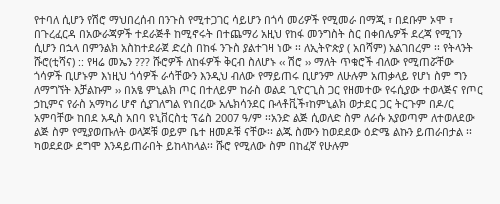የተባለ ሲሆን የሽሮ ማህበረሰብ በንጉስ የሚተጋገር ሳይሆን በጎሳ መሪዎች የሚመራ በማጂ ፣ በደቡም ኦሞ ፣ በጉረፈርዳ በአውራጃዎች ተደራጅቶ ከሚኖሩት በተጨማሪ አዚህ የከፋ መንግስት ስር በቀበሌዎች ደረጃ የሚገን ሲሆን በኋላ በምንልክ አስከተደራጀ ድረስ በከፋ ንጉስ ያልተገዛ ነው ፡፡ ለኢትዮጵያ ( አበሻም) አልገበረም ፡፡ የትላንት ሹሮ(ቲሻና) :: የዛሬ መኤን ??? ሹሮዎች ለከፋዎች ቅርብ ስለሆኑ ‹‹ ሽሮ ›› ማለት ጥቁሮች ብለው የሚጠሯቸው ጎሳዎች ቢሆኑም እነዚህ ጎሳዎች ራሳቸውን እንዲህ ብለው የማይጠሩ ቢሆንም ለሁሉም አጠቃላይ የሆነ ስም ግን ለማግኘት እቻልኩም ›› በአፄ ምኒልክ ጦር በተለይም ከራስ ወልደ ጊዮርጊስ ጋር የዘመተው የሩሲያው ተወላጅና የጦር ኃኪምና የራስ አማካሪ ሆኖ ሲያገለግል የነበረው አሌክሳንደር ቡላቶቪች፣ከምኒልክ ወታደር ጋር ትርጉም በዶ/ር አምባቸው ከበደ አዲስ አበባ ዩኒቨርስቲ ፕሬስ 2007 ዓ/ም ፡፡አንድ ልጅ ሲወለድ ስም ለራሱ አያወጣም ለተወለደው ልጅ ስም የሚያወጡለት ወላጆቹ ወይም ቤተ ዘመዶቹ ናቸው፡፡ ልጁ ስሙን ከወደደው ዕድሜ ልኩን ይጠራበታል ፡፡ ካወደደው ደግሞ እንዳይጠራበት ይከላከላል፡፡ ሹሮ የሚለው ስም በከፈኛ የሁሉም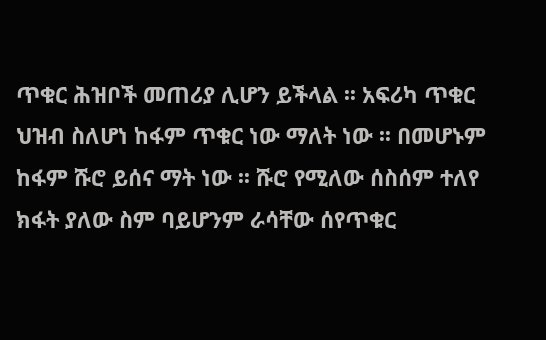ጥቁር ሕዝቦች መጠሪያ ሊሆን ይችላል ፡፡ አፍሪካ ጥቁር ህዝብ ስለሆነ ከፋም ጥቁር ነው ማለት ነው ፡፡ በመሆኑም ከፋም ሹሮ ይሰና ማት ነው ፡፡ ሹሮ የሚለው ሰስሰም ተለየ ክፋት ያለው ስም ባይሆንም ራሳቸው ሰየጥቁር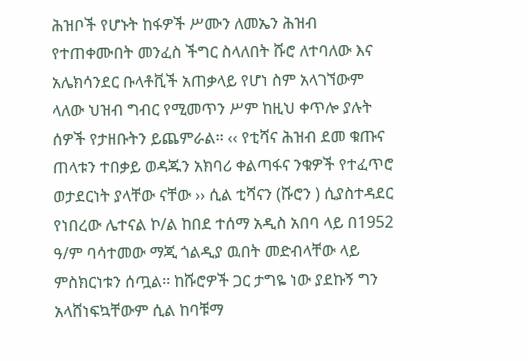ሕዝቦች የሆኑት ከፋዎች ሥሙን ለመኤን ሕዝብ የተጠቀሙበት መንፈስ ችግር ስላለበት ሹሮ ለተባለው እና አሌክሳንደር ቡላቶቪች አጠቃላይ የሆነ ስም አላገኘውም ላለው ህዝብ ግብር የሚመጥን ሥም ከዚህ ቀጥሎ ያሉት ሰዎች የታዘቡትን ይጨምራል፡፡ ‹‹ የቲሻና ሕዝብ ደመ ቁጡና ጠላቱን ተበቃይ ወዳጁን አክባሪ ቀልጣፋና ንቁዎች የተፈጥሮ ወታደርነት ያላቸው ናቸው ›› ሲል ቲሻናን (ሹሮን ) ሲያስተዳደር የነበረው ሌተናል ኮ/ል ከበደ ተሰማ አዲስ አበባ ላይ በ1952 ዓ/ም ባሳተመው ማጂ ጎልዲያ ዉበት መድብላቸው ላይ ምስክርነቱን ሰጧል፡፡ ከሹሮዎች ጋር ታግዬ ነው ያደኩኝ ግን አላሸነፍኳቸውም ሲል ከባቹማ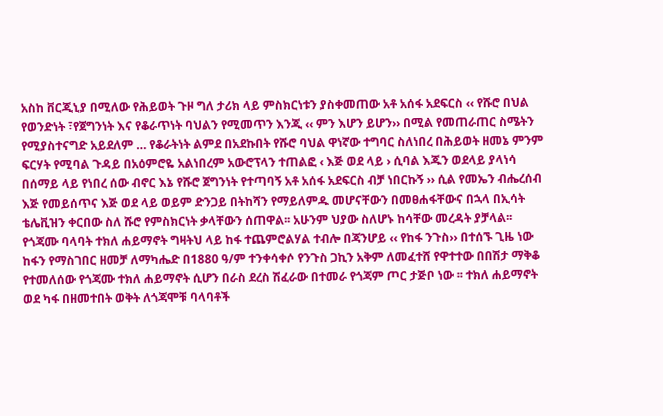አስከ ቨርጂኒያ በሚለው የሕይወት ጉዞ ግለ ታሪክ ላይ ምስክርነቱን ያስቀመጠው አቶ አሰፋ አደፍርስ ‹‹ የሹሮ በህል የወንድነት ፣የጀግንነት እና የቆራጥነት ባህልን የሚመጥን እንጂ ‹‹ ምን እሆን ይሆን›› በሚል የመጠራጠር ስሜትን የሚያስተናግድ አይደለም … የቆራትነት ልምደ በአደኩበት የሹሮ ባህል ዋነኛው ተግባር ስለነበረ በሕይወት ዘመኔ ምንም ፍርሃት የሚባል ጉዳይ በአዕምሮዬ አልነበረም አውሮፕላን ተጠልፎ ‹ እጅ ወደ ላይ › ሲባል እጁን ወደላይ ያላነሳ በሰማይ ላይ የነበረ ሰው ብኖር እኔ የሹሮ ጀግንነት የተጣባኝ አቶ አሰፋ አደፍርስ ብቻ ነበርኩኝ ›› ሲል የመኤን ብሔረሰብ እጅ የመይሰጥና እጅ ወደ ላይ ወይም ድንጋይ በትከሻን የማይለምዱ መሆናቸውን በመፀሐፋቸውና በኋላ በኢሳት ቴሌቪዝን ቀርበው ስለ ሹሮ የምስክርነት ቃላቸውን ሰጠዋል፡፡ አሁንም ህያው ስለሆኑ ከሳቸው መረዳት ያቻላል፡፡ የጎጃሙ ባላባት ተክለ ሐይማኖት ግዛትህ ላይ ከፋ ተጨምሮልሃል ተብሎ በጃንሆይ ‹‹ የከፋ ንጉስ›› በተሰኙ ጊዜ ነው ከፋን የማስገበር ዘመቻ ለማካሔድ በ1880 ዓ/ም ተንቀሳቀሶ የንጉስ ጋኪን አቅም ለመፈተሸ የዋተተው በበሽታ ማቅቆ የተመለሰው የጎጃሙ ተክለ ሐይማኖት ሲሆን በራስ ደረስ ሽፈራው በተመራ የጎጃም ጦር ታጅቦ ነው ፡፡ ተክለ ሐይማኖት ወደ ካፋ በዘመተበት ወቅት ለጎጃሞቹ ባላባቶች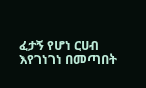ፈታኝ የሆነ ርሀብ እየገነገነ በመጣበት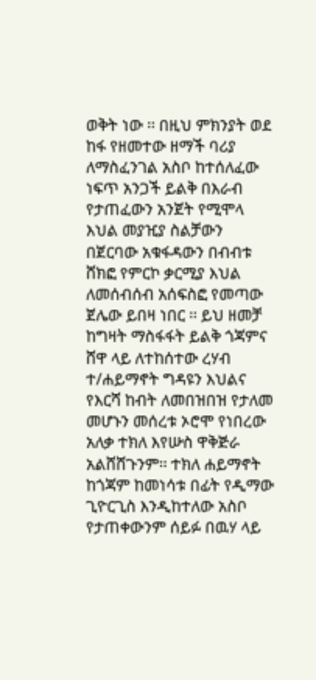ወቅት ነው ፡፡ በዚህ ምክንያት ወደ ከፋ የዘመተው ዘማች ባሪያ ለማስፈንገል አስቦ ከተሰለፈው ነፍጥ አንጋች ይልቅ በእራብ የታጠፈውን አንጀት የሚሞላ እህል መያዢያ ስልቻውን በጀርባው አቁፋዳውን በብብቱ ሸክፎ የምርኮ ቃርሚያ እህል ለመሰብሰብ አሰፍስፎ የመጣው ጀሌው ይበዛ ነበር ፡፡ ይህ ዘመቻ ከግዛት ማስፋፋት ይልቅ ጎጃምና ሸዋ ላይ ለተከሰተው ረሃብ ተ/ሐይማኖት ግዳዩን እህልና የእርሻ ከብት ለመበዝበዝ የታለመ መሆኑን መሰረቱ ኦሮሞ የነበረው አለቃ ተክለ እየሡስ ዋቅጅራ አልሸሸጉንም፡፡ ተክለ ሐይማኖት ከጎጃም ከመነሳቱ በፊት የዲማው ጊዮርጊስ እንዲከተለው አስቦ የታጠቀውንም ሰይፉ በዉሃ ላይ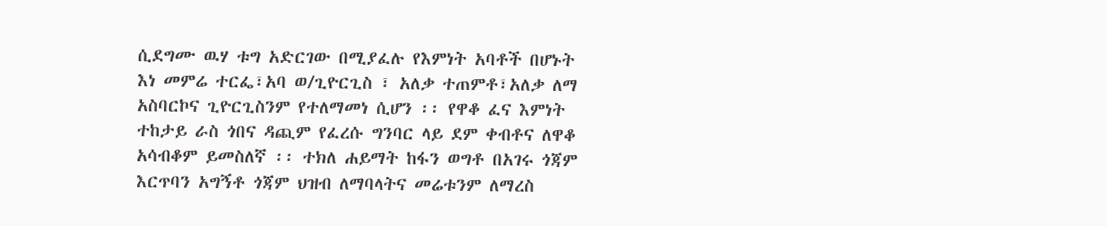ሲደግሙ ዉሃ ቱግ አድርገው በሚያፈሉ የእምነት አባቶች በሆኑት እነ መምሬ ተርፌ፣አባ ወ/ጊዮርጊስ ፣ አለቃ ተጠምቶ፣አለቃ ለማ አስባርኮና ጊዮርጊስንም የተለማመነ ሲሆን ፡፡ የዋቆ ፈና እምነት ተከታይ ራስ ጎበና ዳጪም የፈረሱ ግንባር ላይ ደም ቀብቶና ለዋቆ አሳብቆም ይመስለኛ ፡፡ ተክለ ሐይማት ከፋን ወግቶ በአገሩ ጎጃም እርጥባን አግኝቶ ጎጃም ህዝብ ለማባላትና መሬቱንም ለማረስ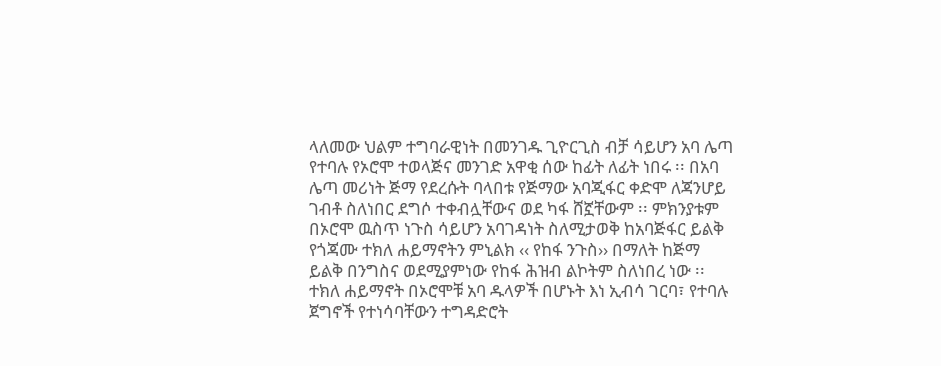ላለመው ህልም ተግባራዊነት በመንገዱ ጊዮርጊስ ብቻ ሳይሆን አባ ሌጣ የተባሉ የኦሮሞ ተወላጅና መንገድ አዋቂ ሰው ከፊት ለፊት ነበሩ ፡፡ በአባ ሌጣ መሪነት ጅማ የደረሱት ባላበቱ የጅማው አባጂፋር ቀድሞ ለጃንሆይ ገብቶ ስለነበር ደግሶ ተቀብሏቸውና ወደ ካፋ ሸኟቸውም ፡፡ ምክንያቱም በኦሮሞ ዉስጥ ነጉስ ሳይሆን አባገዳነት ስለሚታወቅ ከአባጅፋር ይልቅ የጎጃሙ ተክለ ሐይማኖትን ምኒልክ ‹‹ የከፋ ንጉስ›› በማለት ከጅማ ይልቅ በንግስና ወደሚያምነው የከፋ ሕዝብ ልኮትም ስለነበረ ነው ፡፡ተክለ ሐይማኖት በኦሮሞቹ አባ ዱላዎች በሆኑት እነ ኢብሳ ገርባ፣ የተባሉ ጀግኖች የተነሳባቸውን ተግዳድሮት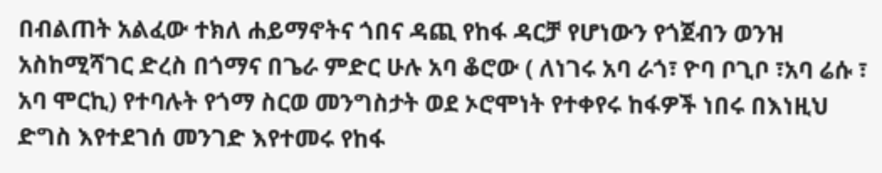በብልጠት አልፈው ተክለ ሐይማኖትና ጎበና ዳጪ የከፋ ዳርቻ የሆነውን የጎጀብን ወንዝ አስከሚሻገር ድረስ በጎማና በጌራ ምድር ሁሉ አባ ቆሮው ( ለነገሩ አባ ራጎ፣ ዮባ ቦጊቦ ፣አባ ሬሱ ፣ አባ ሞርኪ) የተባሉት የጎማ ስርወ መንግስታት ወደ ኦሮሞነት የተቀየሩ ከፋዎች ነበሩ በእነዚህ ድግስ እየተደገሰ መንገድ እየተመሩ የከፋ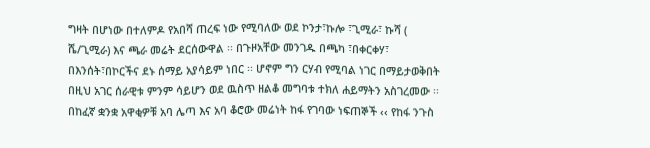ግዛት በሆነው በተለምዶ የአበሻ ጠረፍ ነው የሚባለው ወደ ኮንታ፣ኩሎ ፣ጊሚራ፣ ኩሻ ( ሼ/ጊሚራ) እና ጫራ መሬት ደርሰውዋል ፡፡ በጉዞአቸው መንገዱ በጫካ ፣በቀርቀሃ፣ በእንሰት፣በኮርችና ደኑ ሰማይ አያሳይም ነበር ፡፡ ሆኖም ግን ርሃብ የሚባል ነገር በማይታወቅበት በዚህ አገር ሰራዊቱ ምንም ሳይሆን ወደ ዉስጥ ዘልቆ መግባቱ ተክለ ሐይማትን አስገረመው ፡፡ በከፈኛ ቋንቋ አዋቂዎቹ አባ ሌጣ እና አባ ቆሮው መሬነት ከፋ የገባው ነፍጠኞች ‹‹ የከፋ ንጉስ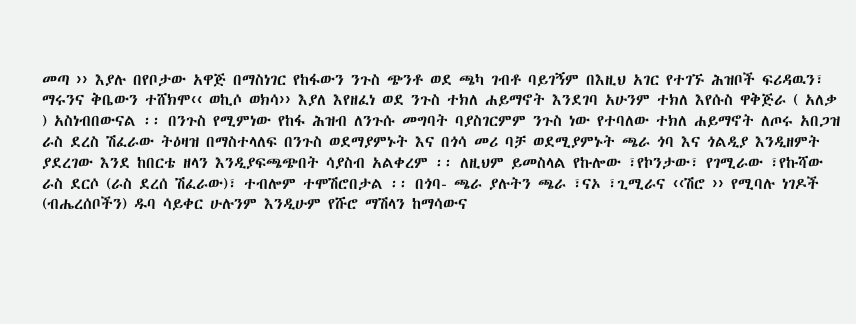መጣ ›› እያሉ በየቦታው አዋጅ በማስነገር የከፋውን ንጉስ ጭንቶ ወደ ጫካ ገብቶ ባይገኝም በእዚህ አገር የተገኙ ሕዝቦች ፍሪዳዉን፣ ማሩንና ቅቤውን ተሸክሞ‹‹ ወኪሶ ወክሳ›› እያለ እየዘፈነ ወደ ንጉስ ተክለ ሐይማኖት እንደገባ አሁንም ተክለ እየሱስ ዋቅጅራ ( አለቃ ) አስነብበውናል ፡፡ በንጉስ የሚምነው የከፋ ሕዝብ ለንጉሱ መግባት ባያስገርምም ንጉስ ነው የተባለው ተክለ ሐይማኖት ለጦሩ አበጋዝ ራስ ደረስ ሽፈራው ትዕዛዝ በማስተላለፍ በንጉስ ወደማያምኑት እና በጎሳ መሪ ባቻ ወደሚያምኑት ጫራ ጎባ እና ጎልዲያ እንዲዘምት ያደረገው እንደ ከበርቴ ዘላን እንዲያፍጫጭበት ሳያስብ አልቀረም ፡፡ ለዚህም ይመስላል የኩሎው ፣የኮንታው፣ የገሚራው ፣የኩሻው ራስ ደርሶ (ራስ ደረሰ ሽፈራው)፣ ተብሎም ተሞሽሮበታል ፡፡ በጎባ- ጫራ ያሉትን ጫራ ፣ናኦ ፣ጊሚራና ‹‹ሽሮ ›› የሚባሉ ነገዶች (ብሔረሰቦችን) ዱባ ሳይቀር ሁሉንም እንዲሁም የሹሮ ማሽላን ከማሳውና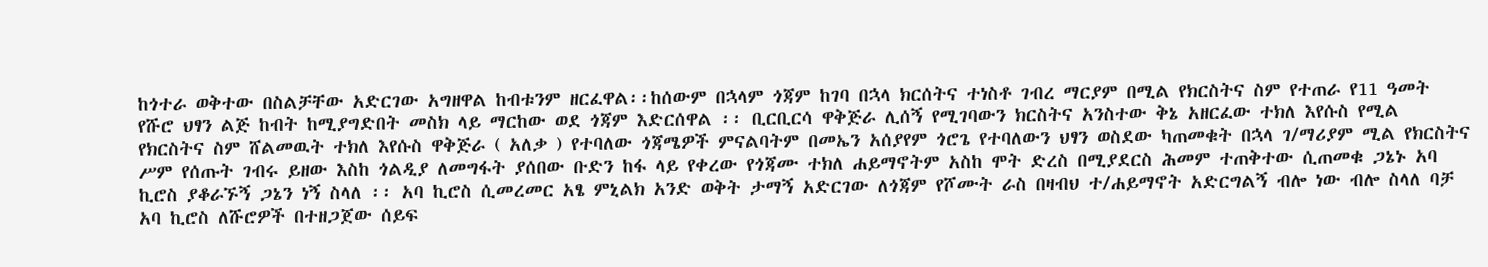ከጎተራ ወቅተው በስልቻቸው አድርገው አግዘዋል ከብቱንም ዘርፈዋል፡፡ከሰውም በኋላም ጎጃም ከገባ በኋላ ክርሰትና ተነስቶ ገብረ ማርያም በሚል የክርስትና ስም የተጠራ የ11 ዓመት የሹሮ ህፃን ልጅ ከብት ከሚያግድበት መስክ ላይ ማርከው ወደ ጎጃም እድርሰዋል ፡፡ ቢርቢርሳ ዋቅጅራ ሊሰኝ የሚገባውን ክርስትና አንስተው ቅኔ አዘርፈው ተክለ እየሱስ የሚል የክርስትና ስም ሸልመዉት ተክለ እየሱስ ዋቅጅራ ( አለቃ ) የተባለው ጎጃሜዎች ምናልባትም በመኤን አሰያየም ጎሮጌ የተባለውን ህፃን ወስደው ካጠመቁት በኋላ ገ/ማሪያም ሚል የክርስትና ሥም የሰጡት ገብሩ ይዘው እስከ ጎልዲያ ለመግፋት ያሰበው ቡድን ከፋ ላይ የቀረው የጎጃሙ ተክለ ሐይማኖትም አስከ ሞት ድረስ በሚያደርስ ሕመም ተጠቅተው ሲጠመቁ ጋኔኑ አባ ኪሮስ ያቆራኙኝ ጋኔን ነኝ ስላለ ፡፡ አባ ኪሮስ ሲመረመር አፄ ምኒልክ አንድ ወቅት ታማኝ አድርገው ለጎጃም የሾሙት ራስ በዛብህ ተ/ሐይማኖት አድርግልኝ ብሎ ነው ብሎ ስላለ ባቻ አባ ኪሮስ ለሹሮዎች በተዘጋጀው ሰይፍ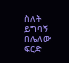ስለት ይግባኝ በሌለው ፍርድ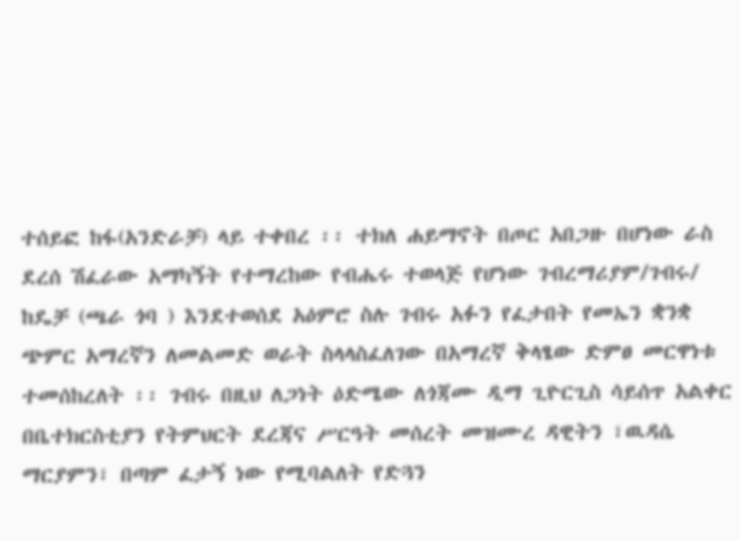ተሰይፎ ከፋ(አንድራቻ) ላይ ተቀበረ ፡፡ ተክለ ሐይማኖት በጦር አበጋዙ በሆነው ራስ ደረሰ ሽፈራው አማካኝት የተማረከው የብሔሩ ተወላጅ የሆነው ገብረማሪያም/ገብሩ/ ከዴቻ (ጫራ ጎባ ) እንደተወሰደ አዕምሮ ስሉ ገብሩ አፉን የፈታበት የመኤን ቋንቋ ጭምር አማረኛን ለመልመድ ወራት ስላላስፈለገው በአማረኛ ቅላፄው ድምፀ መርዋነቱ ተመሰከረለት ፡፡ ገብሩ በዚህ ለጋነት ዕድሜው ለጎጃሙ ዲማ ጊዮርጊስ ሳይሰጥ አልቀር በቤተክርስቲያን የትምህርት ደረጃና ሥርዓት መሰረት መዝሙረ ዳዊትን ፣ዉዳሴ ማርያምን፣ በጣም ፈታኝ ነው የሚባልለት የድጓን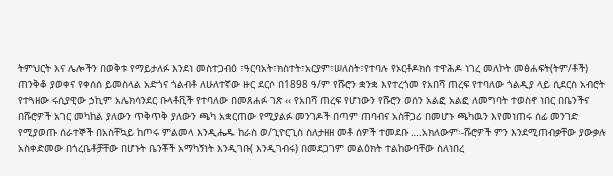ትምህርት እና ሌሎችን በወቅቱ የማይታለፉ እንደነ መስተጋብዕ ፣ዓርባአት፣ክስተት፣አርያም፣ሠለስት፣የተባሉ የኦርቶዶክስ ተዋሕዶ ነገረ መለኮት መፅሐፍት(ትም/ቶች) ጠንቅቆ ያወቀና የቀሰሰ ይመስላል አድጎና ጎልብቶ ለሁለተኛው ዙር ደርሶ በ1898 ዓ/ም የሹሮን ቋንቋ እየተረጎመ የአበሻ ጠረፍ የተባለው ጎልዲያ ላይ ሲደርስ አብሮት የተጓዘው ሩሲያዊው ኃኪም አሌክሳንደር ቡላቶቪች የተባለው በመጸሐፉ ገጽ ‹‹ የአበሻ ጠረፍ የሆነውን የሹሮን ወሰን አልፎ አልፎ ለመግባት ተወስኖ ነበር በቤንችና በሹሮዎች አገር መካከል ያለውን ጥቅጥቅ ያለውን ጫካ አቋርጠው የሚያልፉ መንገዶች በጣም ጠባብና አስቸጋሪ በመሆኑ ጫካዉን እየመነጠሩ ሰፊ መንገድ የሚያወጡ ሰራተኞች በአስቸኳይ ከጦሩ ምልመላ እንዲሔዱ ከራስ ወ/ጊዮርጊስ ስለታዘዘ መቶ ሰዎች ተመደቡ ….አክለውም፡-ሹሮዎች ምን እንደሚጠብቃቸው ያውቃሉ አስቀድመው በጎረቤቶቻቸው በሆኑት ቤንቾች አማካኝነት እንዲገቡ( እንዲገብሩ) በመደጋገም መልዕክት ተልከውባቸው ስለነበረ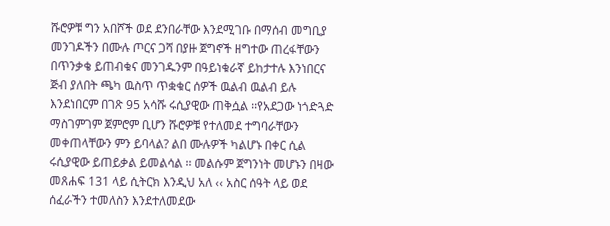ሹሮዎቹ ግን አበሾች ወደ ደንበራቸው እንደሚገቡ በማሰብ መግቢያ መንገዶችን በሙሉ ጦርና ጋሻ በያዙ ጀግኖች ዘግተው ጠረፋቸውን በጥንቃቄ ይጠብቁና መንገዱንም በዓይነቁራኛ ይከታተሉ እንነበርና ጅብ ያለበት ጫካ ዉስጥ ጥቋቁር ሰዎች ዉልብ ዉልብ ይሉ እንደነበርም በገጽ 95 አሳሹ ሩሲያዊው ጠቅሷል ፡፡የአደጋው ነጎድጓድ ማስገምገም ጀምሮም ቢሆን ሹሮዎቹ የተለመደ ተግባራቸውን መቀጠላቸውን ምን ይባላል? ልበ ሙሉዎች ካልሆኑ በቀር ሲል ሩሲያዊው ይጠይቃል ይመልሳል ፡፡ መልሱም ጀግንነት መሆኑን በዛው መጸሐፍ 131 ላይ ሲትርክ እንዲህ አለ ‹‹ አስር ሰዓት ላይ ወደ ሰፈራችን ተመለስን እንደተለመደው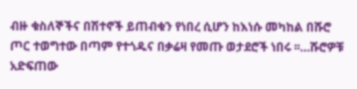ብዙ ቁስለኞችና በሽተኖች ይጠብቁን የነበረ ሲሆን ከእነሱ መካከል በሹሮ ጦር ተወግተው በጣም የተጎዱና በቃሬዛ የመጡ ወታደሮች ነበሩ ፡፡…ሹሮዎቹ አድፍጠው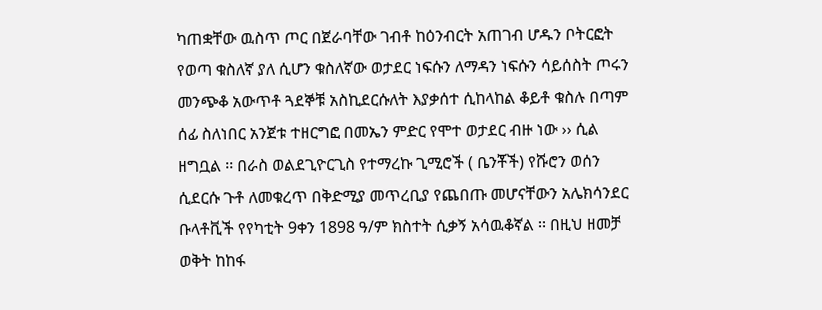ካጠቋቸው ዉስጥ ጦር በጀራባቸው ገብቶ ከዕንብርት አጠገብ ሆዱን ቦትርፎት የወጣ ቁስለኛ ያለ ሲሆን ቁስለኛው ወታደር ነፍሱን ለማዳን ነፍሱን ሳይሰስት ጦሩን መንጭቆ አውጥቶ ጓደኞቹ አስኪደርሱለት እያቃሰተ ሲከላከል ቆይቶ ቁስሉ በጣም ሰፊ ስለነበር አንጀቱ ተዘርግፎ በመኤን ምድር የሞተ ወታደር ብዙ ነው ›› ሲል ዘግቧል ፡፡ በራስ ወልደጊዮርጊስ የተማረኩ ጊሚሮች ( ቤንቾች) የሹሮን ወሰን ሲደርሱ ጉቶ ለመቁረጥ በቅድሚያ መጥረቢያ የጨበጡ መሆናቸውን አሌክሳንደር ቡላቶቪች የየካቲት 9ቀን 1898 ዓ/ም ክስተት ሲቃኝ አሳዉቆኛል ፡፡ በዚህ ዘመቻ ወቅት ከከፋ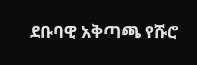ደቡባዊ አቅጣጫ የሹሮ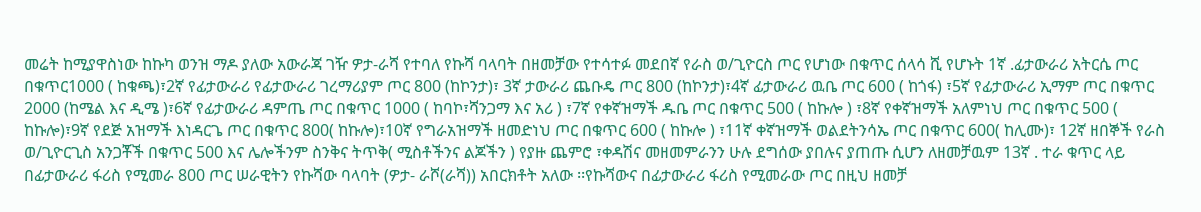መሬት ከሚያዋስነው ከኩካ ወንዝ ማዶ ያለው አውራጃ ገዥ ዎታ-ራሻ የተባለ የኩሻ ባላባት በዘመቻው የተሳተፉ መደበኛ የራስ ወ/ጊዮርስ ጦር የሆነው በቁጥር ሰላሳ ሺ የሆኑት 1ኛ .ፊታውራሪ አትርሴ ጦር በቁጥር1000 ( ከቁጫ)፣2ኛ የፊታውራሪ የፊታውራሪ ገረማሪያም ጦር 800 (ከኮንታ)፣ 3ኛ ታውራሪ ጨቡዴ ጦር 800 (ከኮንታ)፣4ኛ ፊታውራሪ ዉቤ ጦር 600 ( ከጎፋ) ፣5ኛ የፊታውራሪ ኢማም ጦር በቁጥር 2000 (ከሜል እና ዲሜ )፣6ኛ የፊታውራሪ ዳምጤ ጦር በቁጥር 1000 ( ከባኮ፣ሻንጋማ እና አሪ ) ፣7ኛ የቀኛዝማች ዱቤ ጦር በቁጥር 500 ( ከኩሎ ) ፣8ኛ የቀኛዝማች አለምነህ ጦር በቁጥር 500 ( ከኩሎ)፣9ኛ የደጅ አዝማች እነዳርጌ ጦር በቁጥር 800( ከኩሎ)፣10ኛ የግራአዝማች ዘመድነህ ጦር በቁጥር 600 ( ከኩሎ ) ፣11ኛ ቀኛዝማች ወልደትንሳኤ ጦር በቁጥር 600( ከሊሙ)፣ 12ኛ ዘበኞች የራስ ወ/ጊዮርጊስ አንጋቾች በቁጥር 500 እና ሌሎችንም ስንቅና ትጥቅ( ሚስቶችንና ልጆችን ) የያዙ ጨምሮ ፣ቀዳሽና መዘመምራንን ሁሉ ደግሰው ያበሉና ያጠጡ ሲሆን ለዘመቻዉም 13ኛ . ተራ ቁጥር ላይ በፊታውራሪ ፋሪስ የሚመራ 800 ጦር ሠራዊትን የኩሻው ባላባት (ዎታ- ራሾ(ራሻ)) አበርክቶት አለው ፡፡የኩሻውና በፊታውራሪ ፋሪስ የሚመራው ጦር በዚህ ዘመቻ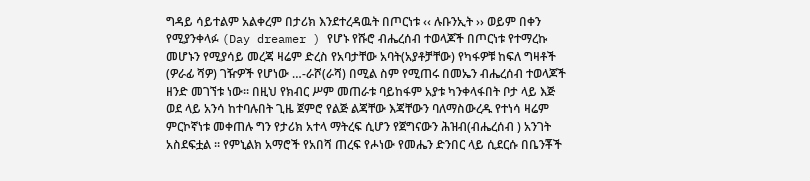ግዳይ ሳይተልም አልቀረም በታሪክ እንደተረዳዉት በጦርነቱ ‹‹ ሉቡንኢት ›› ወይም በቀን የሚያንቀላፉ (Day dreamer ) የሆኑ የሹሮ ብሔረሰብ ተወላጆች በጦርነቱ የተማረኩ መሆኑን የሚያሳይ መረጃ ዛሬም ድረስ የአባታቸው አባት(አያቶቻቸው) የካፋዎቹ ከፍለ ግዛቶች (ዎራፊ ሻዎ) ገዥዎች የሆነው …-ራሾ(ራሻ) በሚል ስም የሚጠሩ በመኤን ብሔረሰብ ተወላጆች ዘንድ መገኘቱ ነው፡፡ በዚህ የክብር ሥም መጠራቱ ባይከፋም አያቱ ካንቀላፋበት ቦታ ላይ እጅ ወደ ላይ አንሳ ከተባሉበት ጊዜ ጀምሮ የልጅ ልጃቸው እጃቸውን ባለማስውረዱ የተነሳ ዛሬም ምርኮኛነቱ መቀጠሉ ግን የታሪክ አተላ ማትረፍ ሲሆን የጀግናውን ሕዝብ(ብሔረሰብ ) አንገት አስደፍቷል ፡፡ የምኒልክ አማሮች የአበሻ ጠረፍ የሖነው የመሔን ድንበር ላይ ሲደርሱ በቤንቾች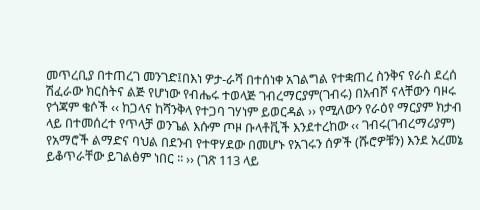መጥረቢያ በተጠረገ መንገድ፤በእነ ዎታ-ራሻ በተሰነቀ አገልግል የተቋጠረ ስንቅና የራስ ደረሰ ሽፈራው ክርስትና ልጅ የሆነው የብሔሩ ተወላጅ ገብረማርያም(ገብሩ) በአብሾ ናላቸውን ባዞሩ የጎጃም ቄሶች ‹‹ ከጋላና ከሻንቅላ የተጋባ ገሃነም ይወርዳል ›› የሚለውን የራዕየ ማርያም ክታብ ላይ በተመሰረተ የጥላቻ ወንጌል እሱም ጦዞ ቡላቶቪች እንደተረከው ‹‹ ገብሩ(ገብረማሪያም) የአማሮች ልማድና ባህል በደንብ የተዋሃደው በመሆኑ የአገሩን ሰዎች (ሹሮዎቹን) እንደ አረመኔ ይቆጥራቸው ይገልፅም ነበር ፡፡ ›› (ገጽ 113 ላይ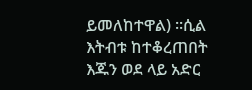ይመለከተዋል) ፡፡ሲል እትብቱ ከተቆረጠበት እጁን ወደ ላይ አድር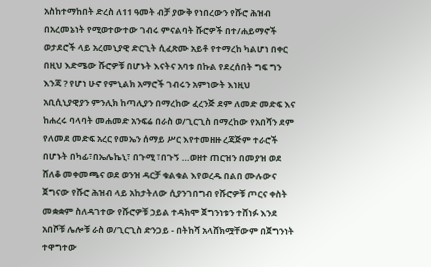አስከተማከበት ድረስ ለ11 ዓመት ብቻ ያውቅ የነበረውን የሹሮ ሕዝብ በአረመኔነት የሚወተውተው ገብሩ ምናልባት ሹሮዎች በተ/ሐይማኖች ወታደሮች ላይ አረመኒያዊ ድርጊት ሲፈጽሙ አይቶ የተማረከ ካልሆነ በቀር በዚህ እድሜው ሹሮዎቹ በሆኑት እናትና አባቱ በኩል የደረሰበት ግፍ ግን እንጃ ? የሆነ ሁኖ የምኒልክ አማሮች ገብሩን አምነውት እነዚህ አቢሲኒያዊያን ምንሊክ ከጣሊያን በማረከው ፈረንጅ ደም ለመድ መድፍ እና ከሐረሩ ባላባት መሐመድ አንፍሬ በራስ ወ/ጊርጊስ በማረከው የአበሻን ደም የለመደ መድፍ አረር የመኤን ሰማይ ሥር እየተመዘዙ ረጃጅም ተራሮች በሆኑት በካፊ፣በኤሌኬኒ፣ በጉሚ ፣በጉኝ …ወዘተ ጠርዝን በመያዝ ወደ ሸለቆ መቀመጫና ወደ ወንዝ ዳርቻ ቁልቁል እየወረዱ በልበ ሙሉውና ጀግናው የሹሮ ሕዝብ ላይ አከታትለው ሲያንገበግብ የሹሮዎቹ ጦርና ቀስት መቋቋም ስለዳገተው የሹሮዎቹ ኃይል ተዳክሞ ጀግንነቱን ተሸነፉ እንደ አበሾቹ ሌሎቹ ራስ ወ/ጊርጊስ ድንጋይ - በትከሻ አላሸክሟቸውም በጀግንነት ተዋግተው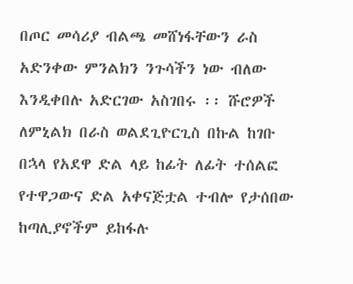በጦር መሳሪያ ብልጫ መሸነፋቸውን ራስ አድንቀው ምንልክን ንጉሳችን ነው ብለው እንዲቀበሉ አድርገው አስገበሩ ፡፡ ሹሮዎች ለምኒልክ በራስ ወልደጊዮርጊስ በኩል ከገቡ በኋላ የአደዋ ድል ላይ ከፊት ለፊት ተሰልፎ የተዋጋውና ድል አቀናጅቷል ተብሎ የታሰበው ከጣሊያኖችም ይከፋሉ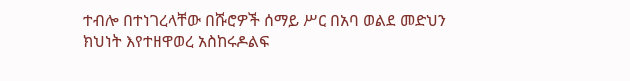ተብሎ በተነገረላቸው በሹሮዎች ሰማይ ሥር በአባ ወልደ መድህን ክህነት እየተዘዋወረ አስከሩዶልፍ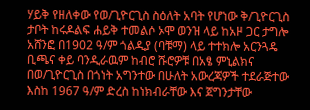ሃይቅ የዘለቀው የወ/ጊዮርጊስ ስዕለት አባት የሆነው ቅ/ጊዮርጊስ ታቦት ከሩዶልፍ ሐይቅ ተመልሶ ኦሞ ወንዝ ላይ ከአዞ ጋር ታግሎ አሸንፎ በ1902 ዓ/ም ጎልዲያ (ባቹማ) ላይ ተተክሎ አርንጓዴ ቢጫና ቀይ ባንዲራዉም ከብሮ ሹሮዎቹ በአፄ ምኒልክና በወ/ጊዮርጊስ በጎነት አግንተው በሁለት አውረጃዎች ተደራጅተው እስከ 1967 ዓ/ም ድረስ ከነክብራቸው እና ጀግንታቸው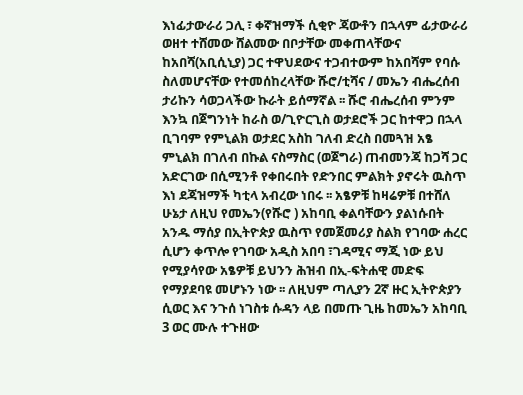እነፊታውራሪ ጋሊ ፣ ቀኛዝማች ሲቂዮ ጃውቶን በኋላም ፊታውራሪ ወዘተ ተሸመው ሸልመው በቦታቸው መቀጠላቸውና ከአበሻ(አቢሲኒያ) ጋር ተዋህደውና ተጋብተውም ከአበሻም የባሱ ስለመሆናቸው የተመሰከረላቸው ሹሮ/ቲሻና / መኤን ብሔረሰብ ታሪኩን ሳወጋላችው ኩራት ይሰማኛል ፡፡ ሹሮ ብሔረሰብ ምንም እንኳ በጀግንነት ከራስ ወ/ጊዮርጊስ ወታደሮች ጋር ከተዋጋ በኋላ ቢገባም የምኒልክ ወታደር አስከ ገለብ ድረስ በመጓዝ አፄ ምኒልክ በገለብ በኩል ናስማስር (ወጀግራ) ጠብመንጃ ከጋሻ ጋር አድርገው በሲሚንቶ የቀበሩበት የድንበር ምልክት ያኖሩት ዉስጥ እነ ደጃዝማች ካቲላ አብረው ነበሩ ፡፡ አፄዎቹ ከዛሬዎቹ በተሸለ ሁኔታ ለዚህ የመኤን(የሹሮ ) አከባቢ ቀልባቸውን ያልነሱበት አንዱ ማሰያ በኢትዮጵያ ዉስጥ የመጀመሪያ ስልክ የገባው ሐረር ሲሆን ቀጥሎ የገባው አዲስ አበባ ፣ገዳሚና ማጂ ነው ይህ የሚያሳየው አፄዎቹ ይህንን ሕዝብ በኢ-ፍትሐዊ መድፍ የማያደባዩ መሆኑን ነው ፡፡ ለዚህም ጣሊያን 2ኛ ዙር ኢትዮጵያን ሲወር እና ንጉሰ ነገስቱ ሱዳን ላይ በመጡ ጊዜ ከመኤን አከባቢ 3 ወር ሙሉ ተጉዘው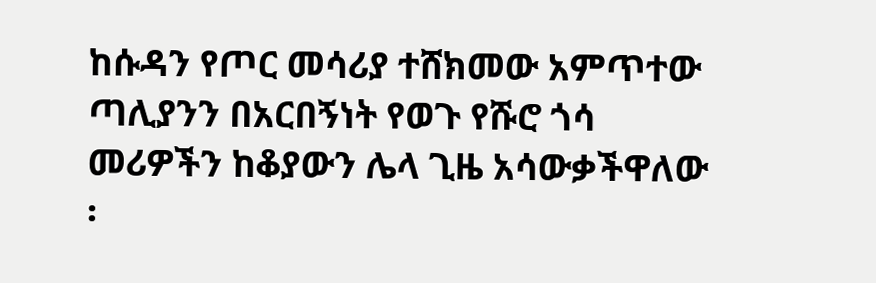ከሱዳን የጦር መሳሪያ ተሸክመው አምጥተው ጣሊያንን በአርበኝነት የወጉ የሹሮ ጎሳ መሪዎችን ከቆያውን ሌላ ጊዜ አሳውቃችዋለው ፡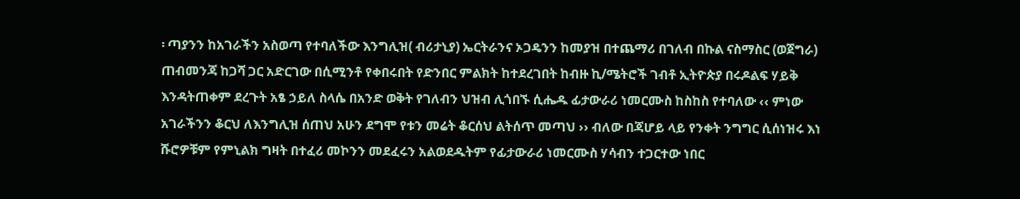፡ ጣያንን ከአገራችን አስወጣ የተባለችው እንግሊዝ( ብሪታኒያ) ኤርትራንና ኦጋዴንን ከመያዝ በተጨማሪ በገለብ በኩል ናስማስር (ወጀግራ) ጠብመንጃ ከጋሻ ጋር አድርገው በሲሚንቶ የቀበሩበት የድንበር ምልክት ከተደረገበት ከብዙ ኪ/ሜትሮች ገብቶ ኢትዮጵያ በሩዶልፍ ሃይቅ እንዳትጠቀም ደረጉት አፄ ኃይለ ስላሴ በአንድ ወቅት የገለብን ህዝብ ሊጎበኙ ሲሔዱ ፊታውራሪ ነመርሙስ ከስከስ የተባለው ‹‹ ምነው አገራችንን ቆርህ ለእንግሊዝ ሰጠህ አሁን ደግሞ የቱን መሬት ቆርሰህ ልትሰጥ መጣህ ›› ብለው በጃሆይ ላይ የንቀት ንግግር ሲሰነዝሩ እነ ሹሮዎቹም የምኒልክ ግዛት በተፈሪ መኮንን መደፈሩን አልወደዱትም የፊታውራሪ ነመርሙስ ሃሳብን ተጋርተው ነበር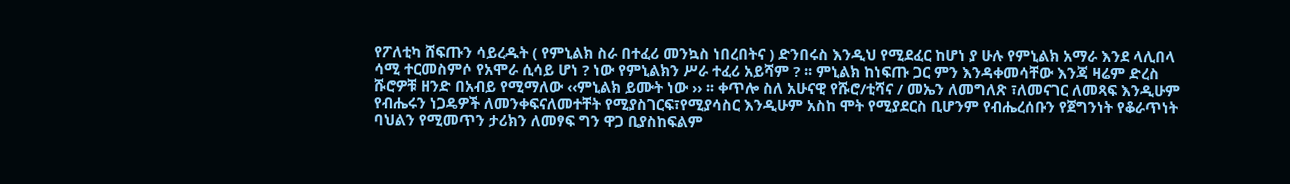የፖለቲካ ሸፍጡን ሳይረዱት ( የምኒልክ ስራ በተፈሪ መንኳስ ነበረበትና ) ድንበሩስ እንዲህ የሚደፈር ከሆነ ያ ሁሉ የምኒልክ አማራ እንደ ላሊበላ ሳሚ ተርመስምሶ የአሞራ ሲሳይ ሆነ ? ነው የምኒልክን ሥራ ተፈሪ አይሻም ? ፡፡ ምኒልክ ከነፍጡ ጋር ምን እንዳቀመሳቸው እንጃ ዛሬም ድረስ ሹሮዎቹ ዘንድ በአብይ የሚማለው ‹‹ምኒልክ ይሙት ነው ›› ፡፡ ቀጥሎ ስለ አሁናዊ የሹሮ/ቲሻና / መኤን ለመግለጽ ፣ለመናገር ለመጻፍ እንዲሁም የብሔሩን ነጋዴዎች ለመንቀፍናለመተቸት የሚያስገርፍ፣የሚያሳስር እንዲሁም አስከ ሞት የሚያደርስ ቢሆንም የብሔረሰቡን የጀግንነት የቆራጥነት ባህልን የሚመጥን ታሪክን ለመፃፍ ግን ዋጋ ቢያስከፍልም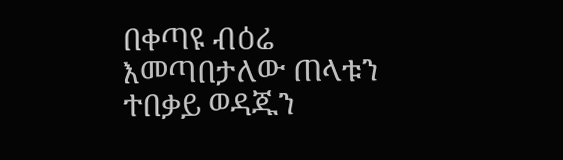በቀጣዩ ብዕሬ እመጣበታለው ጠላቱን ተበቃይ ወዳጁን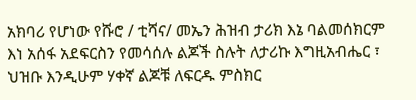አክባሪ የሆነው የሹሮ / ቲሻና/ መኤን ሕዝብ ታሪክ እኔ ባልመሰክርም እነ አሰፋ አደፍርስን የመሳሰሉ ልጆች ስሉት ለታሪኩ እግዚአብሔር ፣ ህዝቡ እንዲሁም ሃቀኛ ልጆቹ ለፍርዱ ምስክር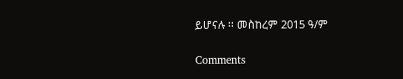ይሆናሉ ፡፡ መስከረም 2015 ዓ/ም

Comments